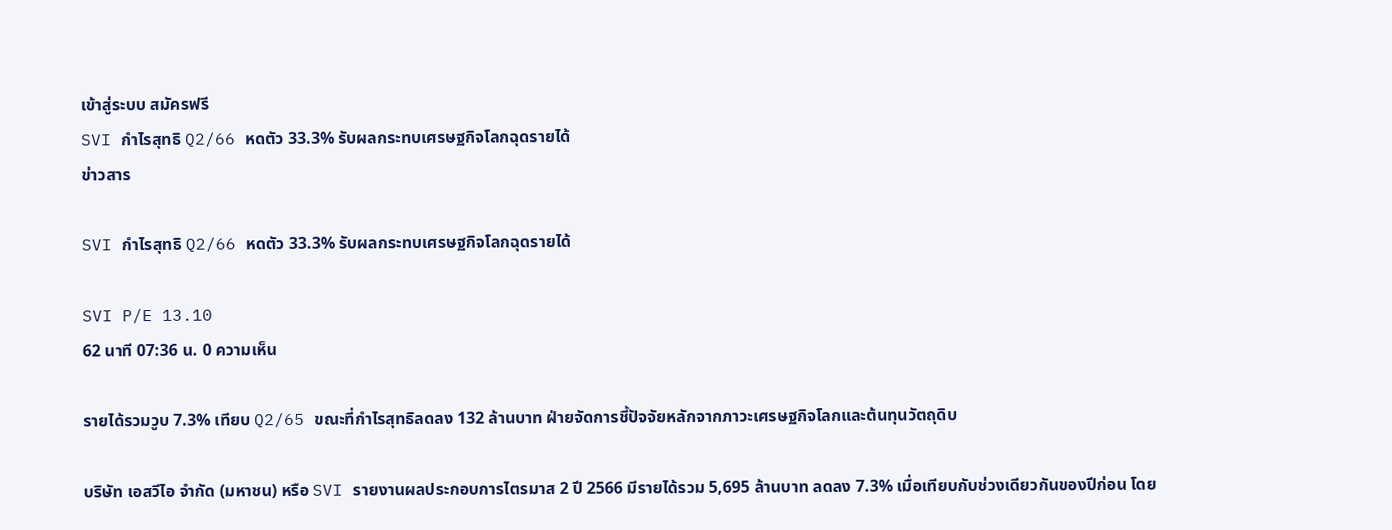เข้าสู่ระบบ สมัครฟรี
SVI กำไรสุทธิ Q2/66 หดตัว 33.3% รับผลกระทบเศรษฐกิจโลกฉุดรายได้
ข่าวสาร

SVI กำไรสุทธิ Q2/66 หดตัว 33.3% รับผลกระทบเศรษฐกิจโลกฉุดรายได้

SVI P/E 13.10
62 นาที 07:36 น. 0 ความเห็น

รายได้รวมวูบ 7.3% เทียบ Q2/65 ขณะที่กำไรสุทธิลดลง 132 ล้านบาท ฝ่ายจัดการชี้ปัจจัยหลักจากภาวะเศรษฐกิจโลกและต้นทุนวัตถุดิบ

บริษัท เอสวีไอ จำกัด (มหาชน) หรือ SVI รายงานผลประกอบการไตรมาส 2 ปี 2566 มีรายได้รวม 5,695 ล้านบาท ลดลง 7.3% เมื่อเทียบกับช่วงเดียวกันของปีก่อน โดย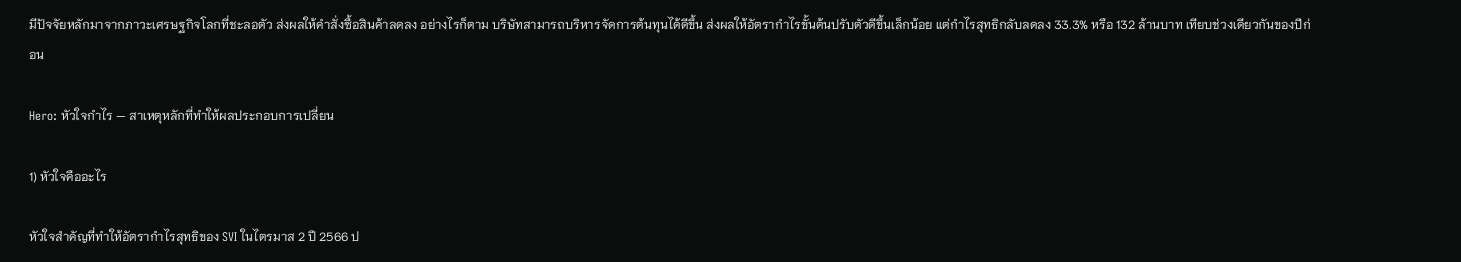มีปัจจัยหลักมาจากภาวะเศรษฐกิจโลกที่ชะลอตัว ส่งผลให้คำสั่งซื้อสินค้าลดลง อย่างไรก็ตาม บริษัทสามารถบริหารจัดการต้นทุนได้ดีขึ้น ส่งผลให้อัตรากำไรขั้นต้นปรับตัวดีขึ้นเล็กน้อย แต่กำไรสุทธิกลับลดลง 33.3% หรือ 132 ล้านบาท เทียบช่วงเดียวกันของปีก่อน

Hero: หัวใจกำไร — สาเหตุหลักที่ทำให้ผลประกอบการเปลี่ยน

1) หัวใจคืออะไร

หัวใจสำคัญที่ทำให้อัตรากำไรสุทธิของ SVI ในไตรมาส 2 ปี 2566 ป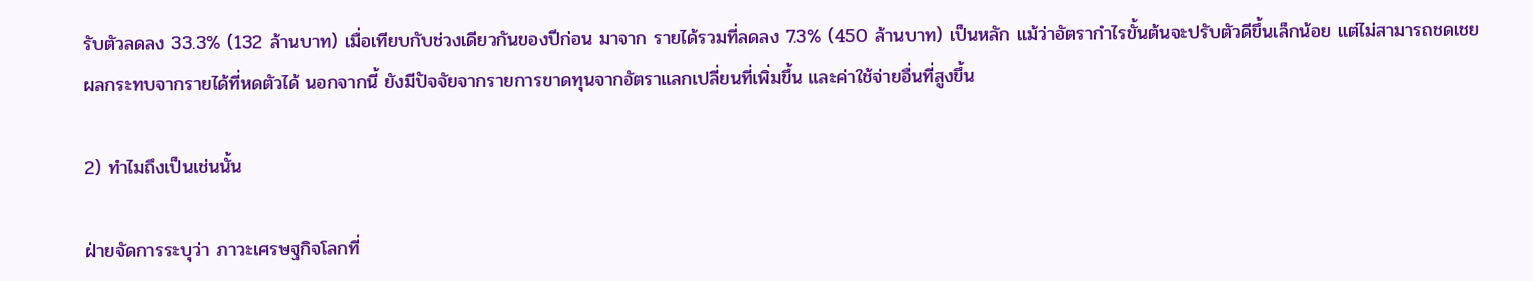รับตัวลดลง 33.3% (132 ล้านบาท) เมื่อเทียบกับช่วงเดียวกันของปีก่อน มาจาก รายได้รวมที่ลดลง 7.3% (450 ล้านบาท) เป็นหลัก แม้ว่าอัตรากำไรขั้นต้นจะปรับตัวดีขึ้นเล็กน้อย แต่ไม่สามารถชดเชยผลกระทบจากรายได้ที่หดตัวได้ นอกจากนี้ ยังมีปัจจัยจากรายการขาดทุนจากอัตราแลกเปลี่ยนที่เพิ่มขึ้น และค่าใช้จ่ายอื่นที่สูงขึ้น

2) ทำไมถึงเป็นเช่นนั้น

ฝ่ายจัดการระบุว่า ภาวะเศรษฐกิจโลกที่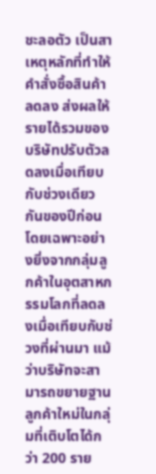ชะลอตัว เป็นสาเหตุหลักที่ทำให้คำสั่งซื้อสินค้าลดลง ส่งผลให้รายได้รวมของบริษัทปรับตัวลดลงเมื่อเทียบกับช่วงเดียวกันของปีก่อน โดยเฉพาะอย่างยิ่งจากกลุ่มลูกค้าในอุตสาหกรรมโลกที่ลดลงเมื่อเทียบกับช่วงที่ผ่านมา แม้ว่าบริษัทจะสามารถขยายฐานลูกค้าใหม่ในกลุ่มที่เติบโตได้กว่า 200 ราย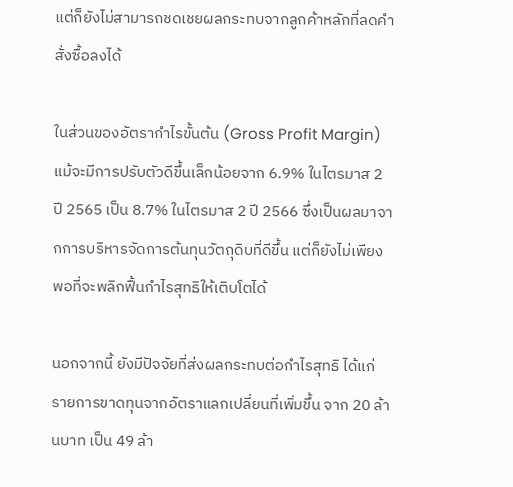แต่ก็ยังไม่สามารถชดเชยผลกระทบจากลูกค้าหลักที่ลดคำสั่งซื้อลงได้

ในส่วนของอัตรากำไรขั้นต้น (Gross Profit Margin) แม้จะมีการปรับตัวดีขึ้นเล็กน้อยจาก 6.9% ในไตรมาส 2 ปี 2565 เป็น 8.7% ในไตรมาส 2 ปี 2566 ซึ่งเป็นผลมาจากการบริหารจัดการต้นทุนวัตถุดิบที่ดีขึ้น แต่ก็ยังไม่เพียงพอที่จะพลิกฟื้นกำไรสุทธิให้เติบโตได้

นอกจากนี้ ยังมีปัจจัยที่ส่งผลกระทบต่อกำไรสุทธิ ได้แก่ รายการขาดทุนจากอัตราแลกเปลี่ยนที่เพิ่มขึ้น จาก 20 ล้านบาท เป็น 49 ล้า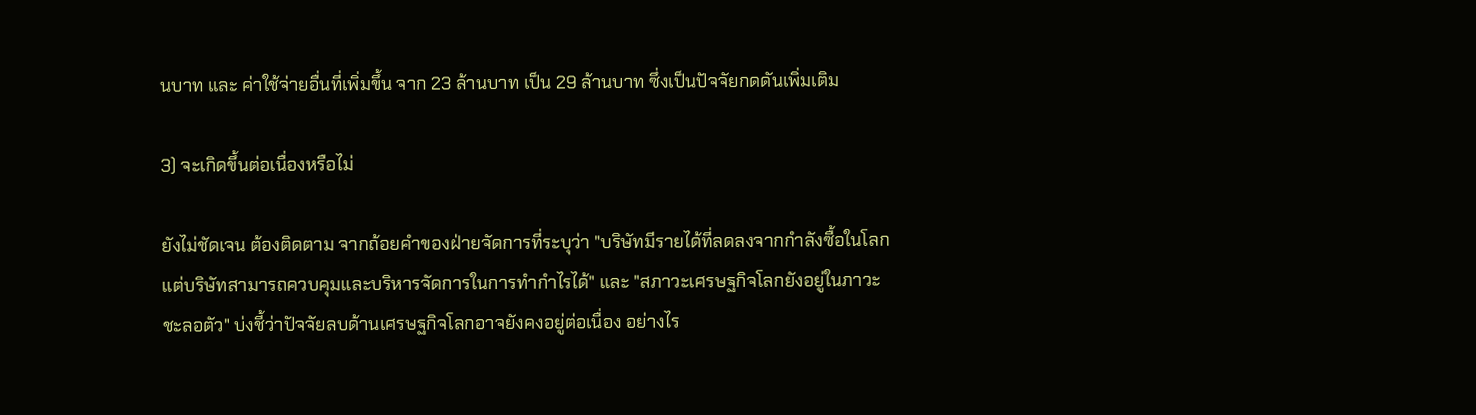นบาท และ ค่าใช้จ่ายอื่นที่เพิ่มขึ้น จาก 23 ล้านบาท เป็น 29 ล้านบาท ซึ่งเป็นปัจจัยกดดันเพิ่มเติม

3) จะเกิดขึ้นต่อเนื่องหรือไม่

ยังไม่ชัดเจน ต้องติดตาม จากถ้อยคำของฝ่ายจัดการที่ระบุว่า "บริษัทมีรายได้ที่ลดลงจากกำลังซื้อในโลกแต่บริษัทสามารถควบคุมและบริหารจัดการในการทำกำไรได้" และ "สภาวะเศรษฐกิจโลกยังอยู่ในภาวะชะลอตัว" บ่งชี้ว่าปัจจัยลบด้านเศรษฐกิจโลกอาจยังคงอยู่ต่อเนื่อง อย่างไร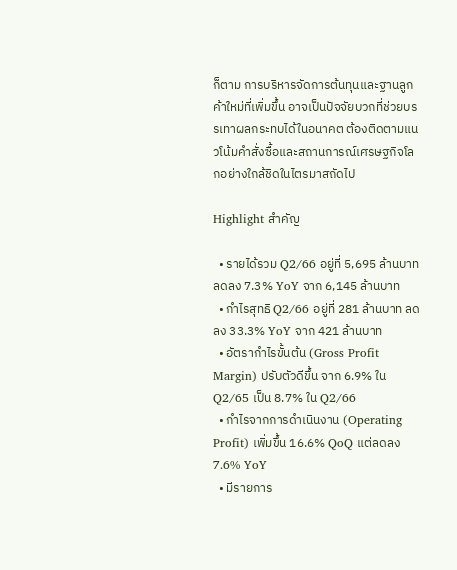ก็ตาม การบริหารจัดการต้นทุนและฐานลูกค้าใหม่ที่เพิ่มขึ้น อาจเป็นปัจจัยบวกที่ช่วยบรรเทาผลกระทบได้ในอนาคต ต้องติดตามแนวโน้มคำสั่งซื้อและสถานการณ์เศรษฐกิจโลกอย่างใกล้ชิดในไตรมาสถัดไป

Highlight สำคัญ

  • รายได้รวม Q2/66 อยู่ที่ 5,695 ล้านบาท ลดลง 7.3% YoY จาก 6,145 ล้านบาท
  • กำไรสุทธิ Q2/66 อยู่ที่ 281 ล้านบาท ลดลง 33.3% YoY จาก 421 ล้านบาท
  • อัตรากำไรขั้นต้น (Gross Profit Margin) ปรับตัวดีขึ้น จาก 6.9% ใน Q2/65 เป็น 8.7% ใน Q2/66
  • กำไรจากการดำเนินงาน (Operating Profit) เพิ่มขึ้น 16.6% QoQ แต่ลดลง 7.6% YoY
  • มีรายการ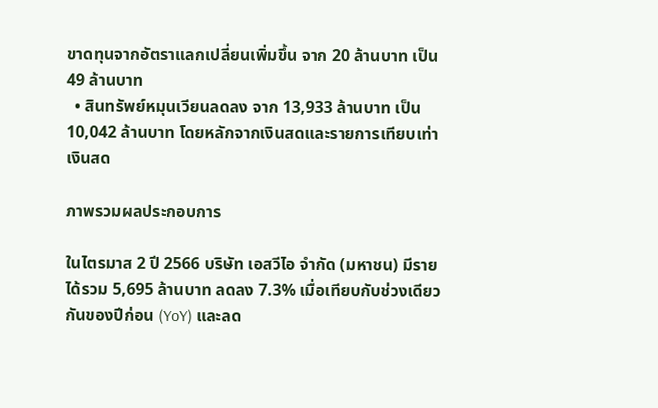ขาดทุนจากอัตราแลกเปลี่ยนเพิ่มขึ้น จาก 20 ล้านบาท เป็น 49 ล้านบาท
  • สินทรัพย์หมุนเวียนลดลง จาก 13,933 ล้านบาท เป็น 10,042 ล้านบาท โดยหลักจากเงินสดและรายการเทียบเท่าเงินสด

ภาพรวมผลประกอบการ

ในไตรมาส 2 ปี 2566 บริษัท เอสวีไอ จำกัด (มหาชน) มีรายได้รวม 5,695 ล้านบาท ลดลง 7.3% เมื่อเทียบกับช่วงเดียวกันของปีก่อน (YoY) และลด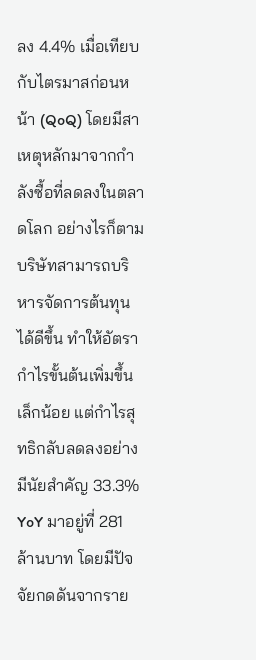ลง 4.4% เมื่อเทียบกับไตรมาสก่อนหน้า (QoQ) โดยมีสาเหตุหลักมาจากกำลังซื้อที่ลดลงในตลาดโลก อย่างไรก็ตาม บริษัทสามารถบริหารจัดการต้นทุนได้ดีขึ้น ทำให้อัตรากำไรขั้นต้นเพิ่มขึ้นเล็กน้อย แต่กำไรสุทธิกลับลดลงอย่างมีนัยสำคัญ 33.3% YoY มาอยู่ที่ 281 ล้านบาท โดยมีปัจจัยกดดันจากราย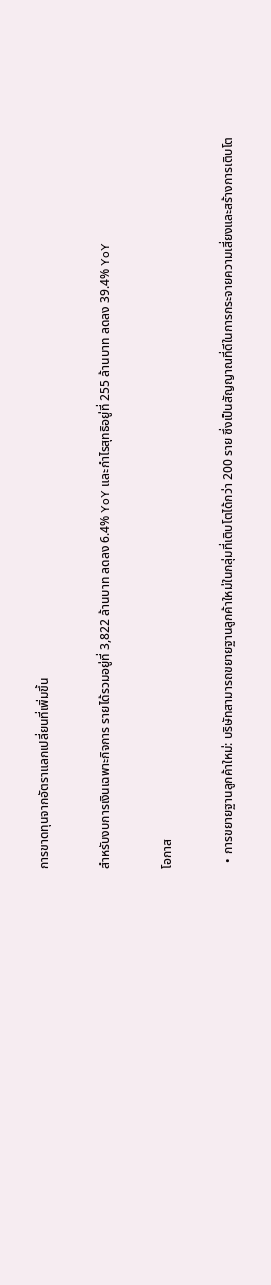การขาดทุนจากอัตราแลกเปลี่ยนที่เพิ่มขึ้น

สำหรับงบการเงินเฉพาะกิจการ รายได้รวมอยู่ที่ 3,822 ล้านบาท ลดลง 6.4% YoY และกำไรสุทธิอยู่ที่ 255 ล้านบาท ลดลง 39.4% YoY

โอกาส

  • การขยายฐานลูกค้าใหม่: บริษัทสามารถขยายฐานลูกค้าใหม่ในกลุ่มที่เติบโตได้กว่า 200 ราย ซึ่งเป็นสัญญาณที่ดีในการกระจายความเสี่ยงและสร้างการเติบโต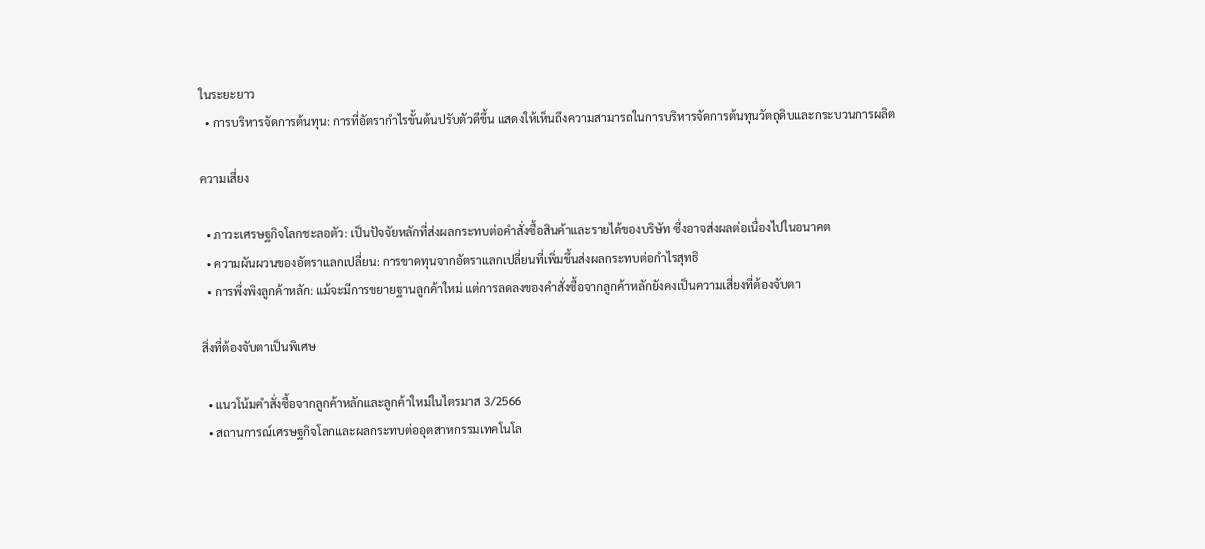ในระยะยาว
  • การบริหารจัดการต้นทุน: การที่อัตรากำไรขั้นต้นปรับตัวดีขึ้น แสดงให้เห็นถึงความสามารถในการบริหารจัดการต้นทุนวัตถุดิบและกระบวนการผลิต

ความเสี่ยง

  • ภาวะเศรษฐกิจโลกชะลอตัว: เป็นปัจจัยหลักที่ส่งผลกระทบต่อคำสั่งซื้อสินค้าและรายได้ของบริษัท ซึ่งอาจส่งผลต่อเนื่องไปในอนาคต
  • ความผันผวนของอัตราแลกเปลี่ยน: การขาดทุนจากอัตราแลกเปลี่ยนที่เพิ่มขึ้นส่งผลกระทบต่อกำไรสุทธิ
  • การพึ่งพิงลูกค้าหลัก: แม้จะมีการขยายฐานลูกค้าใหม่ แต่การลดลงของคำสั่งซื้อจากลูกค้าหลักยังคงเป็นความเสี่ยงที่ต้องจับตา

สิ่งที่ต้องจับตาเป็นพิเศษ

  • แนวโน้มคำสั่งซื้อจากลูกค้าหลักและลูกค้าใหม่ในไตรมาส 3/2566
  • สถานการณ์เศรษฐกิจโลกและผลกระทบต่ออุตสาหกรรมเทคโนโล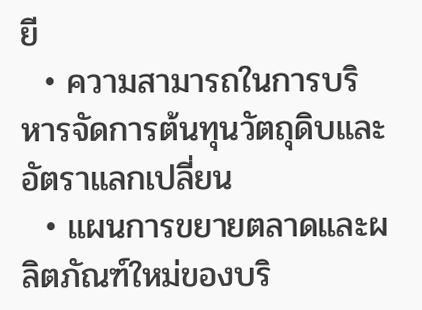ยี
  • ความสามารถในการบริหารจัดการต้นทุนวัตถุดิบและอัตราแลกเปลี่ยน
  • แผนการขยายตลาดและผลิตภัณฑ์ใหม่ของบริ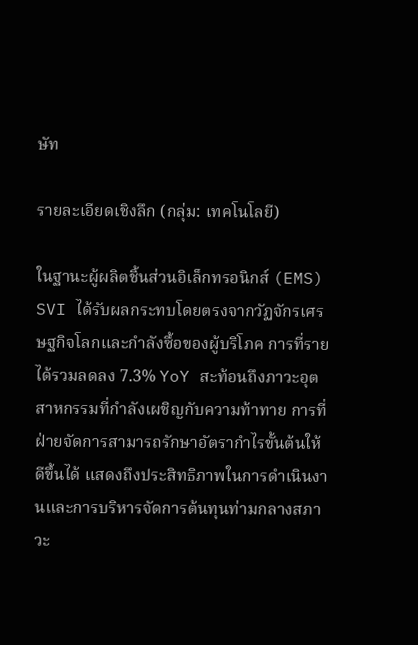ษัท

รายละเอียดเชิงลึก (กลุ่ม: เทคโนโลยี)

ในฐานะผู้ผลิตชิ้นส่วนอิเล็กทรอนิกส์ (EMS) SVI ได้รับผลกระทบโดยตรงจากวัฏจักรเศรษฐกิจโลกและกำลังซื้อของผู้บริโภค การที่รายได้รวมลดลง 7.3% YoY สะท้อนถึงภาวะอุตสาหกรรมที่กำลังเผชิญกับความท้าทาย การที่ฝ่ายจัดการสามารถรักษาอัตรากำไรขั้นต้นให้ดีขึ้นได้ แสดงถึงประสิทธิภาพในการดำเนินงานและการบริหารจัดการต้นทุนท่ามกลางสภาวะ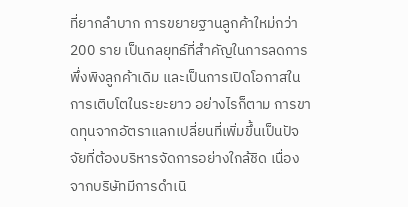ที่ยากลำบาก การขยายฐานลูกค้าใหม่กว่า 200 ราย เป็นกลยุทธ์ที่สำคัญในการลดการพึ่งพิงลูกค้าเดิม และเป็นการเปิดโอกาสในการเติบโตในระยะยาว อย่างไรก็ตาม การขาดทุนจากอัตราแลกเปลี่ยนที่เพิ่มขึ้นเป็นปัจจัยที่ต้องบริหารจัดการอย่างใกล้ชิด เนื่องจากบริษัทมีการดำเนิ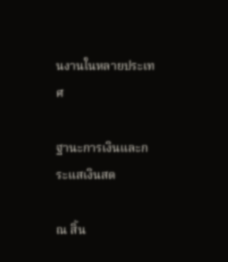นงานในหลายประเทศ

ฐานะการเงินและกระแสเงินสด

ณ สิ้น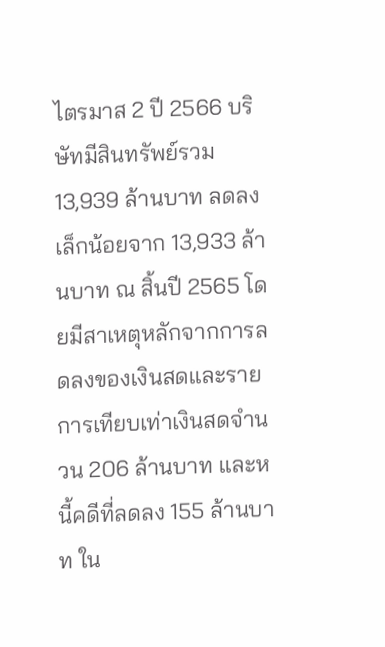ไตรมาส 2 ปี 2566 บริษัทมีสินทรัพย์รวม 13,939 ล้านบาท ลดลงเล็กน้อยจาก 13,933 ล้านบาท ณ สิ้นปี 2565 โดยมีสาเหตุหลักจากการลดลงของเงินสดและรายการเทียบเท่าเงินสดจำนวน 206 ล้านบาท และหนี้คดีที่ลดลง 155 ล้านบาท ใน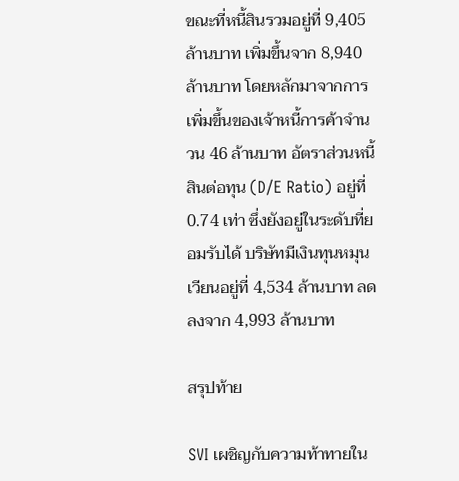ขณะที่หนี้สินรวมอยู่ที่ 9,405 ล้านบาท เพิ่มขึ้นจาก 8,940 ล้านบาท โดยหลักมาจากการเพิ่มขึ้นของเจ้าหนี้การค้าจำนวน 46 ล้านบาท อัตราส่วนหนี้สินต่อทุน (D/E Ratio) อยู่ที่ 0.74 เท่า ซึ่งยังอยู่ในระดับที่ยอมรับได้ บริษัทมีเงินทุนหมุนเวียนอยู่ที่ 4,534 ล้านบาท ลดลงจาก 4,993 ล้านบาท

สรุปท้าย

SVI เผชิญกับความท้าทายใน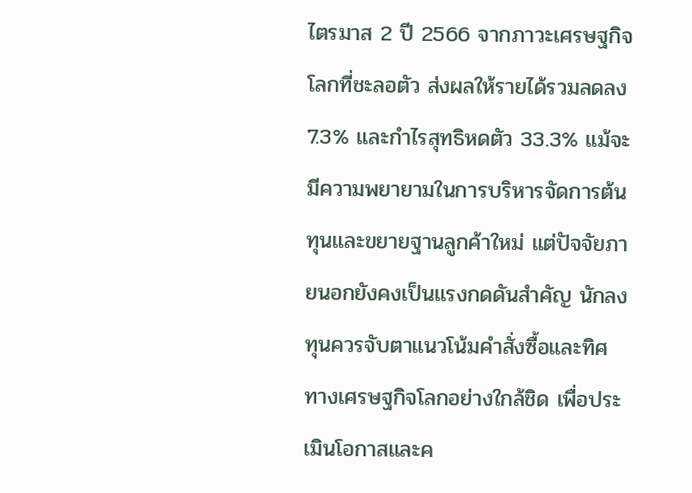ไตรมาส 2 ปี 2566 จากภาวะเศรษฐกิจโลกที่ชะลอตัว ส่งผลให้รายได้รวมลดลง 7.3% และกำไรสุทธิหดตัว 33.3% แม้จะมีความพยายามในการบริหารจัดการต้นทุนและขยายฐานลูกค้าใหม่ แต่ปัจจัยภายนอกยังคงเป็นแรงกดดันสำคัญ นักลงทุนควรจับตาแนวโน้มคำสั่งซื้อและทิศทางเศรษฐกิจโลกอย่างใกล้ชิด เพื่อประเมินโอกาสและค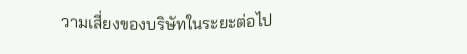วามเสี่ยงของบริษัทในระยะต่อไป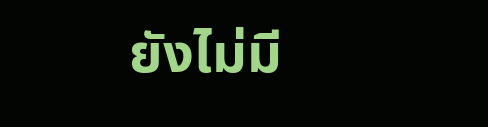ยังไม่มี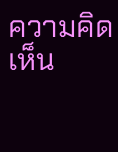ความคิดเห็น